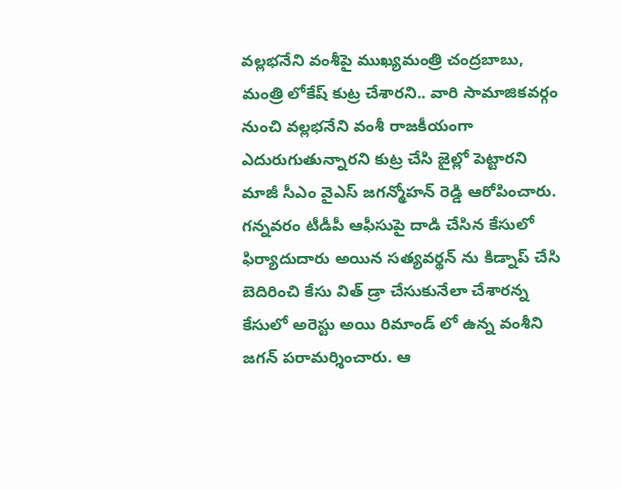వల్లభనేని వంశీపై ముఖ్యమంత్రి చంద్రబాబు, మంత్రి లోకేష్ కుట్ర చేశారని.. వారి సామాజికవర్గం నుంచి వల్లభనేని వంశీ రాజకీయంగా ఎదురుగుతున్నారని కుట్ర చేసి జైల్లో పెట్టారని మాజీ సీఎం వైఎస్ జగన్మోహన్ రెడ్డి ఆరోపించారు. గన్నవరం టీడీపీ ఆఫీసుపై దాడి చేసిన కేసులో ఫిర్యాదుదారు అయిన సత్యవర్థన్ ను కిడ్నాప్ చేసి బెదిరించి కేసు విత్ డ్రా చేసుకునేలా చేశారన్న కేసులో అరెస్టు అయి రిమాండ్ లో ఉన్న వంశీని జగన్ పరామర్శించారు. ఆ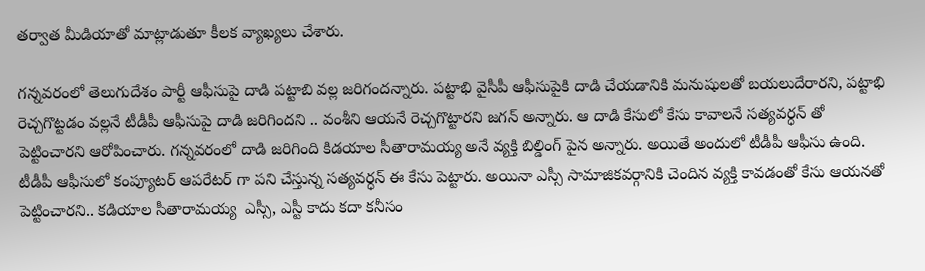తర్వాత మీడియాతో మాట్లాడుతూ కీలక వ్యాఖ్యలు చేశారు.

గన్నవరంలో తెలుగుదేశం పార్టీ ఆఫీసుపై దాడి పట్టాబి వల్ల జరిగందన్నారు. పట్టాభి వైసీపీ ఆఫీసుపైకి దాడి చేయడానికి మనుషులతో బయలుదేరారని, పట్టాభి రెచ్చగొట్టడం వల్లనే టీడీపీ ఆఫీసుపై దాడి జరిగిందని .. వంశీని ఆయనే రెచ్చగొట్టారని జగన్ అన్నారు. ఆ దాడి కేసులో కేసు కావాలనే సత్యవర్ధన్ తో పెట్టించారని ఆరోపించారు. గన్నవరంలో దాడి జరిగింది కిడయాల సీతారామయ్య అనే వ్యక్తి బిల్డింగ్ పైన అన్నారు. అయితే అందులో టీడీపీ ఆఫీసు ఉంది. టీడీపీ ఆఫీసులో కంప్యూటర్ ఆపరేటర్ గా పని చేస్తున్న సత్యవర్ధన్ ఈ కేసు పెట్టారు. అయినా ఎస్సీ సామాజికవర్గానికి చెందిన వ్యక్తి కావడంతో కేసు ఆయనతో పెట్టించారని.. కడియాల సీతారామయ్య  ఎస్సీ, ఎస్టీ కాదు కదా కనీసం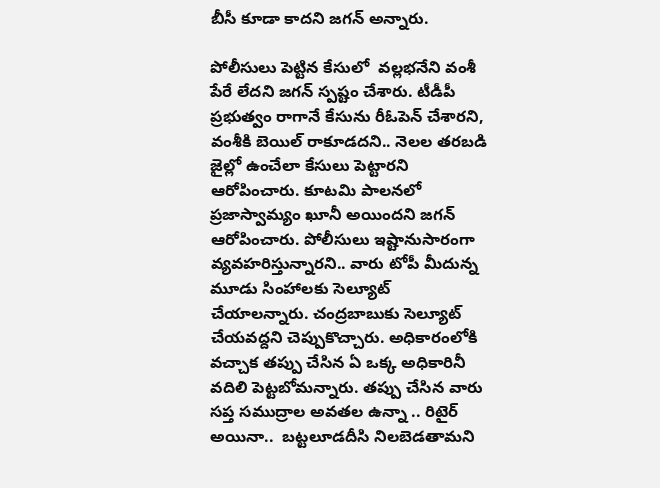బీసీ కూడా కాదని జగన్ అన్నారు.

పోలీసులు పెట్టిన కేసులో  వల్లభనేని వంశీ పేరే లేదని జగన్ స్పష్టం చేశారు. టీడీపీ ప్రభుత్వం రాగానే కేసును రీఓపెన్ చేశారని, వంశీకి బెయిల్ రాకూడదని.. నెలల తరబడి జైల్లో ఉంచేలా కేసులు పెట్టారని ఆరోపించారు. కూటమి పాలనలో ప్రజాస్వామ్యం ఖూనీ అయిందని జగన్ ఆరోపించారు. పోలీసులు ఇష్టానుసారంగా వ్యవహరిస్తున్నారని.. వారు టోపీ మీదున్న మూడు సింహాలకు సెల్యూట్ చేయాలన్నారు. చంద్రబాబుకు సెల్యూట్ చేయవద్దని చెప్పుకొచ్చారు. అధికారంలోకి వచ్చాక తప్పు చేసిన ఏ ఒక్క అధికారినీ వదిలి పెట్టబోమన్నారు. తప్పు చేసిన వారు సప్త సముద్రాల అవతల ఉన్నా .. రిటైర్ అయినా..  బట్టలూడదీసి నిలబెడతామని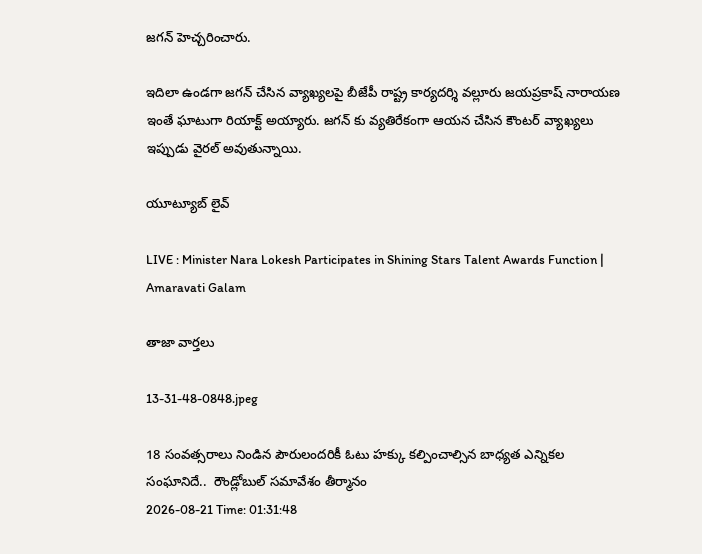జగన్ హెచ్చరించారు.

ఇదిలా ఉండగా జగన్ చేసిన వ్యాఖ్యలపై బీజేపీ రాష్ట్ర కార్యదర్శి వల్లూరు జయప్రకాష్ నారాయణ ఇంతే ఘాటుగా రియాక్ట్ అయ్యారు. జగన్ కు వ్యతిరేకంగా ఆయన చేసిన కౌంటర్ వ్యాఖ్యలు ఇప్పుడు వైరల్ అవుతున్నాయి.

యూట్యూబ్ లైవ్

LIVE : Minister Nara Lokesh Participates in Shining Stars Talent Awards Function | Amaravati Galam

తాజా వార్తలు

13-31-48-0848.jpeg

18 సంవత్సరాలు నిండిన పౌరులందరికీ ఓటు హక్కు కల్పించాల్సిన బాధ్యత ఎన్నికల సంఘానిదే..  రౌండ్లోబుల్ సమావేశం తీర్మానం
2026-08-21 Time: 01:31:48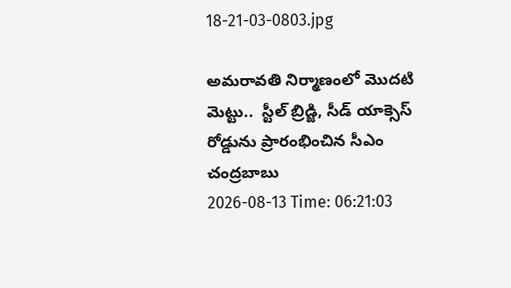18-21-03-0803.jpg

అమరావతి నిర్మాణంలో మొదటి మెట్టు..  స్టీల్ బ్రిడ్జి, సీడ్ యాక్సెస్ రోడ్డును ప్రారంభించిన సీఎం చంద్రబాబు
2026-08-13 Time: 06:21:03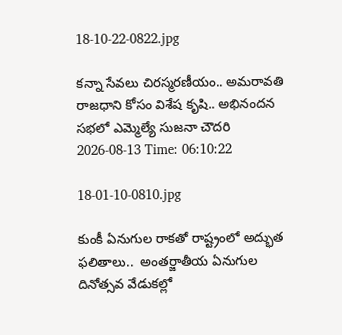18-10-22-0822.jpg

కన్నా సేవలు చిరస్మరణీయం.. అమరావతి రాజధాని కోసం విశేష కృషి.. అభినందన సభలో ఎమ్మెల్యే సుజనా చౌదరి
2026-08-13 Time: 06:10:22

18-01-10-0810.jpg

కుంకీ ఏనుగుల రాకతో రాష్ట్రంలో అద్భుత ఫలితాలు..  అంతర్జాతీయ ఏనుగుల దినోత్సవ వేడుకల్లో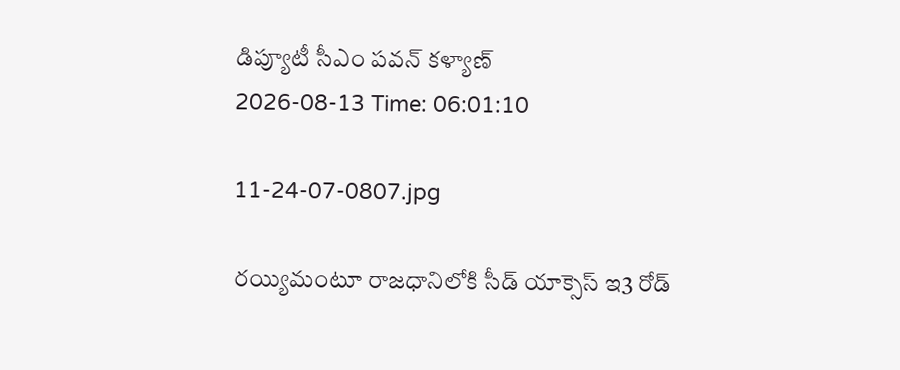డిప్యూటీ సీఎం పవన్ కళ్యాణ్
2026-08-13 Time: 06:01:10

11-24-07-0807.jpg

రయ్యిమంటూ రాజధానిలోకి సీడ్‌ యాక్సెస్‌ ఇ3 రోడ్‌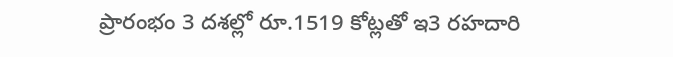ప్రారంభం 3 దశల్లో రూ.1519 కోట్లతో ఇ3 రహదారి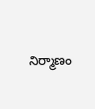నిర్మాణం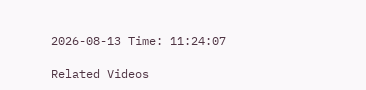2026-08-13 Time: 11:24:07

Related Videos